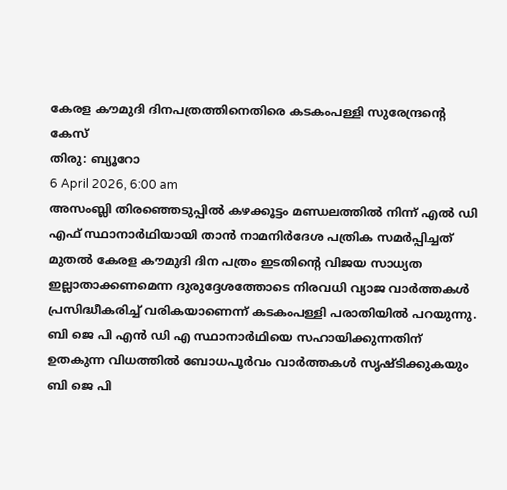കേരള കൗമുദി ദിനപത്രത്തിനെതിരെ കടകംപള്ളി സുരേന്ദ്രന്റെ കേസ്
തിരു: ബ്യൂറോ
6 April 2026, 6:00 am
അസംബ്ലി തിരഞ്ഞെടുപ്പിൽ കഴക്കൂട്ടം മണ്ഡലത്തിൽ നിന്ന് എൽ ഡി എഫ് സ്ഥാനാർഥിയായി താൻ നാമനിർദേശ പത്രിക സമർപ്പിച്ചത് മുതൽ കേരള കൗമുദി ദിന പത്രം ഇടതിന്റെ വിജയ സാധ്യത ഇല്ലാതാക്കണമെന്ന ദുരുദ്ദേശത്തോടെ നിരവധി വ്യാജ വാർത്തകൾ പ്രസിദ്ധീകരിച്ച് വരികയാണെന്ന് കടകംപള്ളി പരാതിയിൽ പറയുന്നു.
ബി ജെ പി എൻ ഡി എ സ്ഥാനാർഥിയെ സഹായിക്കുന്നതിന് ഉതകുന്ന വിധത്തിൽ ബോധപൂർവം വാർത്തകൾ സൃഷ്ടിക്കുകയും ബി ജെ പി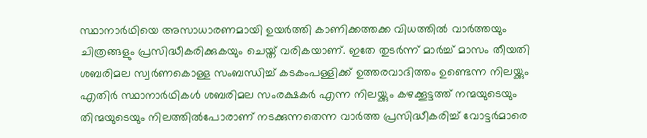സ്ഥാനാർഥിയെ അസാധാരണമായി ഉയർത്തി കാണിക്കത്തക്ക വിധത്തിൽ വാർത്തയും ചിത്രങ്ങളും പ്രസിദ്ധീകരിക്കുകയും ചെയ്ത് വരികയാണ്. ഇതേ തുടർന്ന് മാർച്ച് മാസം തീയതി ശബരിമല സ്വർണകൊള്ള സംബന്ധിച്ച് കടകംപള്ളിക്ക് ഉത്തരവാദിത്തം ഉണ്ടെന്ന നിലയ്ക്കും എതിർ സ്ഥാനാർഥികൾ ശബരിമല സംരക്ഷകർ എന്ന നിലയ്ക്കും കഴക്കൂട്ടത്ത് നന്മയുടെയും തിന്മയുടെയും നിലത്തിൽപോരാണ് നടക്കുന്നതെന്ന വാർത്ത പ്രസിദ്ധീകരിച്ച് വോട്ടർമാരെ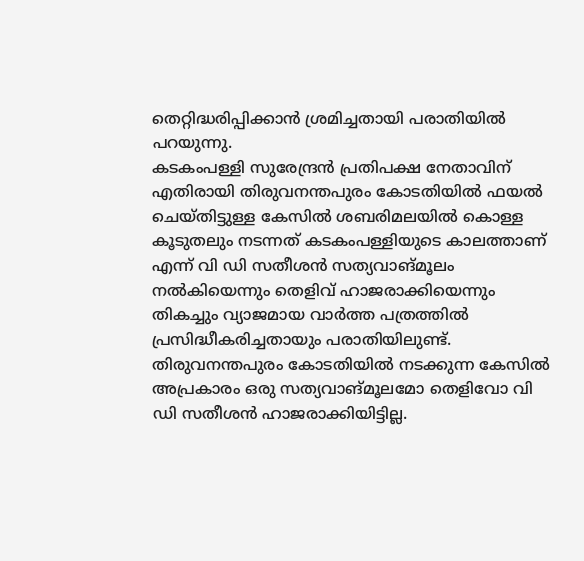തെറ്റിദ്ധരിപ്പിക്കാൻ ശ്രമിച്ചതായി പരാതിയിൽ പറയുന്നു.
കടകംപള്ളി സുരേന്ദ്രൻ പ്രതിപക്ഷ നേതാവിന് എതിരായി തിരുവനന്തപുരം കോടതിയിൽ ഫയൽ ചെയ്തിട്ടുള്ള കേസിൽ ശബരിമലയിൽ കൊള്ള കൂടുതലും നടന്നത് കടകംപള്ളിയുടെ കാലത്താണ് എന്ന് വി ഡി സതീശൻ സത്യവാങ്മൂലം നൽകിയെന്നും തെളിവ് ഹാജരാക്കിയെന്നും തികച്ചും വ്യാജമായ വാർത്ത പത്രത്തിൽ പ്രസിദ്ധീകരിച്ചതായും പരാതിയിലുണ്ട്.
തിരുവനന്തപുരം കോടതിയിൽ നടക്കുന്ന കേസിൽ അപ്രകാരം ഒരു സത്യവാങ്മൂലമോ തെളിവോ വി ഡി സതീശൻ ഹാജരാക്കിയിട്ടില്ല.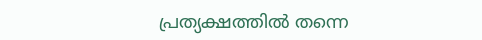പ്രത്യക്ഷത്തിൽ തന്നെ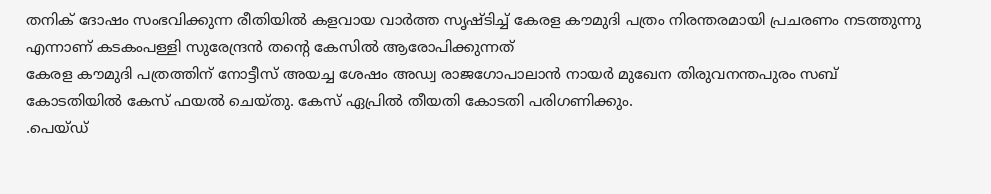തനിക് ദോഷം സംഭവിക്കുന്ന രീതിയിൽ കളവായ വാർത്ത സൃഷ്ടിച്ച് കേരള കൗമുദി പത്രം നിരന്തരമായി പ്രചരണം നടത്തുന്നു എന്നാണ് കടകംപള്ളി സുരേന്ദ്രൻ തന്റെ കേസിൽ ആരോപിക്കുന്നത്
കേരള കൗമുദി പത്രത്തിന് നോട്ടീസ് അയച്ച ശേഷം അഡ്വ രാജഗോപാലാൻ നായർ മുഖേന തിരുവനന്തപുരം സബ് കോടതിയിൽ കേസ് ഫയൽ ചെയ്തു. കേസ് ഏപ്രിൽ തീയതി കോടതി പരിഗണിക്കും.
.പെയ്ഡ്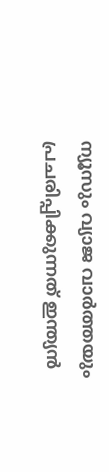ന്യൂസും വ്യാജ വാർത്തയും പ്രചരിപ്പിക്കുന്നത് ഇന്ത്യൻ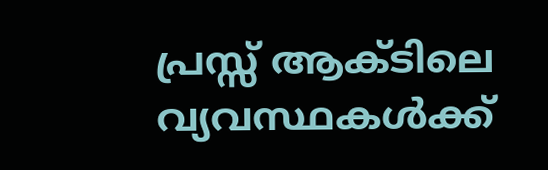പ്രസ്സ് ആക്ടിലെ വ്യവസ്ഥകൾക്ക്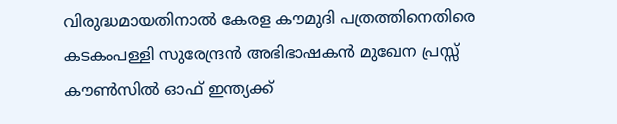വിരുദ്ധമായതിനാൽ കേരള കൗമുദി പത്രത്തിനെതിരെ കടകംപള്ളി സുരേന്ദ്രൻ അഭിഭാഷകൻ മുഖേന പ്രസ്സ് കൗൺസിൽ ഓഫ് ഇന്ത്യക്ക്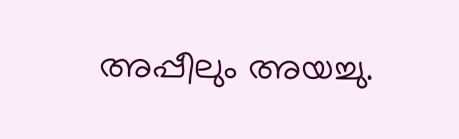അപ്പീലും അയച്ചു.